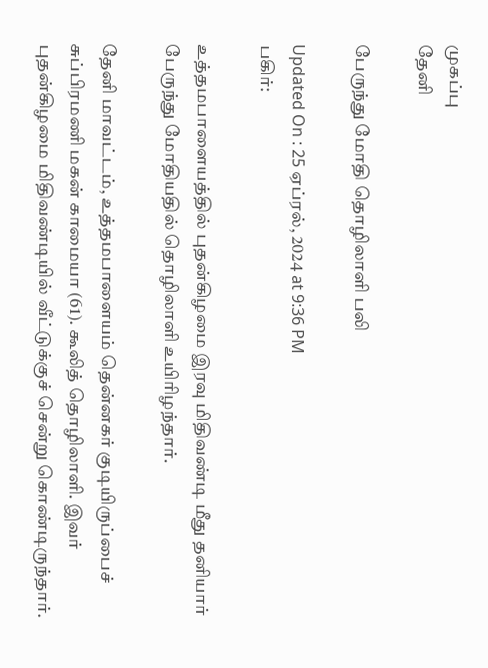முகப்பு
தேனி

பேருந்து மோதி தொழிலாளி பலி

Updated On : 25 ஏப்ரல், 2024 at 9:36 PM
பகிர்:

உத்தமபாளையத்தில் புதன்கிழமை இரவு மிதிவண்டி மீது தனியார் பேருந்து மோதியதில் தொழிலாளி உயிரிழந்தார்.

தேனி மாவட்டம், உத்தமபாளையம் தென்னகர் குடியிருப்பைச் சுப்பிரமணி மகன் காமையா (61). கூலித் தொழிலாளி. இவர் புதன்கிழமை மிதிவண்டியில் வீட்டுக்குச் சென்று கொண்டிருந்தார்.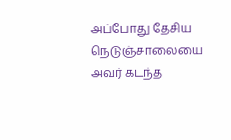அப்போது தேசிய நெடுஞ்சாலையை அவர் கடந்த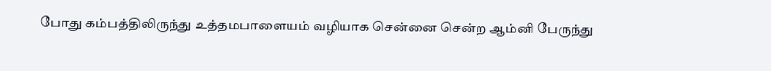போது கம்பத்திலிருந்து உத்தமபாளையம் வழியாக சென்னை சென்ற ஆம்னி பேருந்து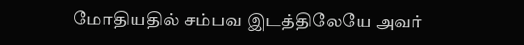மோதியதில் சம்பவ இடத்திலேயே அவர்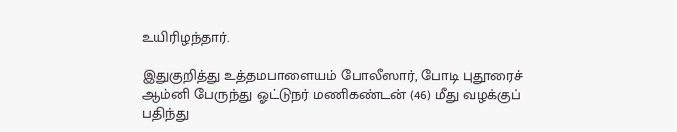உயிரிழந்தார்.

இதுகுறித்து உத்தமபாளையம் போலீஸார், போடி புதூரைச் ஆம்னி பேருந்து ஓட்டுநர் மணிகண்டன் (46) மீது வழக்குப் பதிந்து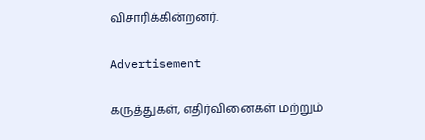விசாரிக்கின்றனர்.

Advertisement

கருத்துகள், எதிர்வினைகள் மற்றும்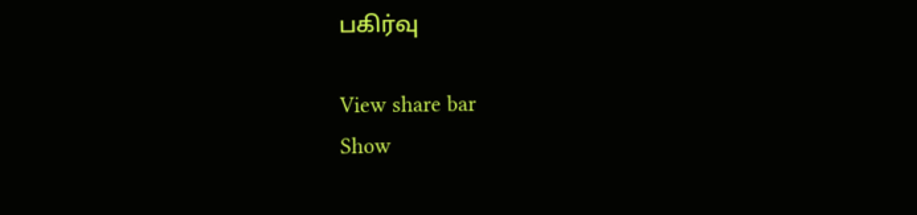பகிர்வு

View share bar
Show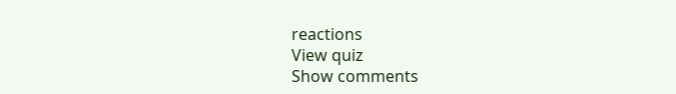reactions
View quiz
Show comments